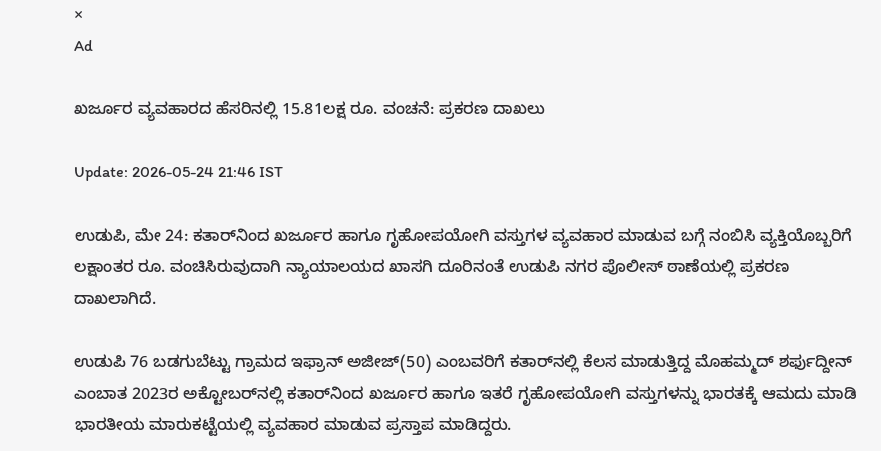×
Ad

ಖರ್ಜೂರ ವ್ಯವಹಾರದ ಹೆಸರಿನಲ್ಲಿ 15.81ಲಕ್ಷ ರೂ. ವಂಚನೆ: ಪ್ರಕರಣ ದಾಖಲು

Update: 2026-05-24 21:46 IST

ಉಡುಪಿ, ಮೇ 24: ಕತಾರ್‌ನಿಂದ ಖರ್ಜೂರ ಹಾಗೂ ಗೃಹೋಪಯೋಗಿ ವಸ್ತುಗಳ ವ್ಯವಹಾರ ಮಾಡುವ ಬಗ್ಗೆ ನಂಬಿಸಿ ವ್ಯಕ್ತಿಯೊಬ್ಬರಿಗೆ ಲಕ್ಷಾಂತರ ರೂ. ವಂಚಿಸಿರುವುದಾಗಿ ನ್ಯಾಯಾಲಯದ ಖಾಸಗಿ ದೂರಿನಂತೆ ಉಡುಪಿ ನಗರ ಪೊಲೀಸ್ ಠಾಣೆಯಲ್ಲಿ ಪ್ರಕರಣ ದಾಖಲಾಗಿದೆ.

ಉಡುಪಿ 76 ಬಡಗುಬೆಟ್ಟು ಗ್ರಾಮದ ಇಫ್ರಾನ್ ಅಜೀಜ್(50) ಎಂಬವರಿಗೆ ಕತಾರ್‌ನಲ್ಲಿ ಕೆಲಸ ಮಾಡುತ್ತಿದ್ದ ಮೊಹಮ್ಮದ್ ಶರ್ಫುದ್ದೀನ್ ಎಂಬಾತ 2023ರ ಅಕ್ಟೋಬರ್‌ನಲ್ಲಿ ಕತಾರ್‌ನಿಂದ ಖರ್ಜೂರ ಹಾಗೂ ಇತರೆ ಗೃಹೋಪಯೋಗಿ ವಸ್ತುಗಳನ್ನು ಭಾರತಕ್ಕೆ ಆಮದು ಮಾಡಿ ಭಾರತೀಯ ಮಾರುಕಟ್ಟೆಯಲ್ಲಿ ವ್ಯವಹಾರ ಮಾಡುವ ಪ್ರಸ್ತಾಪ ಮಾಡಿದ್ದರು.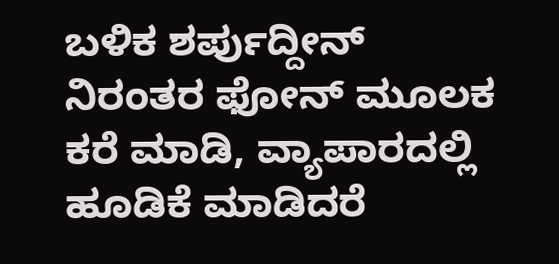ಬಳಿಕ ಶರ್ಪುದ್ದೀನ್ ನಿರಂತರ ಫೋನ್ ಮೂಲಕ ಕರೆ ಮಾಡಿ, ವ್ಯಾಪಾರದಲ್ಲಿ ಹೂಡಿಕೆ ಮಾಡಿದರೆ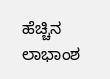ಹೆಚ್ಚಿನ ಲಾಭಾಂಶ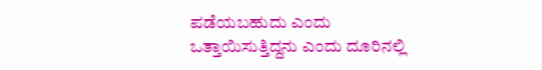ಪಡೆಯಬಹುದು ಎಂದು ಒತ್ತಾಯಿಸುತ್ತಿದ್ದನು ಎಂದು ದೂರಿನಲ್ಲಿ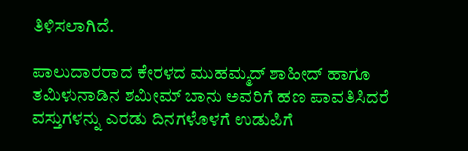ತಿಳಿಸಲಾಗಿದೆ.

ಪಾಲುದಾರರಾದ ಕೇರಳದ ಮುಹಮ್ಮದ್ ಶಾಹೀದ್ ಹಾಗೂ ತಮಿಳುನಾಡಿನ ಶಮೀಮ್ ಬಾನು ಅವರಿಗೆ ಹಣ ಪಾವತಿಸಿದರೆ ವಸ್ತುಗಳನ್ನು ಎರಡು ದಿನಗಳೊಳಗೆ ಉಡುಪಿಗೆ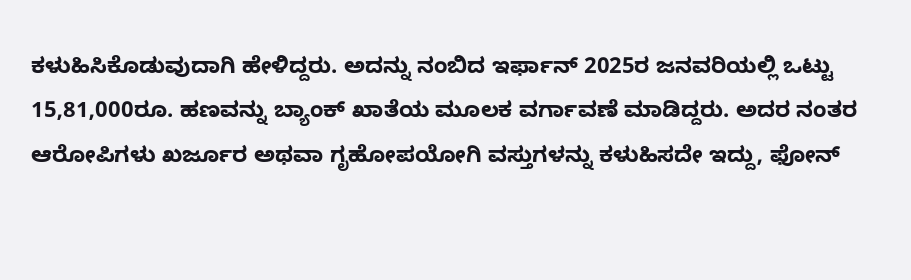ಕಳುಹಿಸಿಕೊಡುವುದಾಗಿ ಹೇಳಿದ್ದರು. ಅದನ್ನು ನಂಬಿದ ಇರ್ಫಾನ್ 2025ರ ಜನವರಿಯಲ್ಲಿ ಒಟ್ಟು 15,81,000ರೂ. ಹಣವನ್ನು ಬ್ಯಾಂಕ್ ಖಾತೆಯ ಮೂಲಕ ವರ್ಗಾವಣೆ ಮಾಡಿದ್ದರು. ಅದರ ನಂತರ ಆರೋಪಿಗಳು ಖರ್ಜೂರ ಅಥವಾ ಗೃಹೋಪಯೋಗಿ ವಸ್ತುಗಳನ್ನು ಕಳುಹಿಸದೇ ಇದ್ದು, ಫೋನ್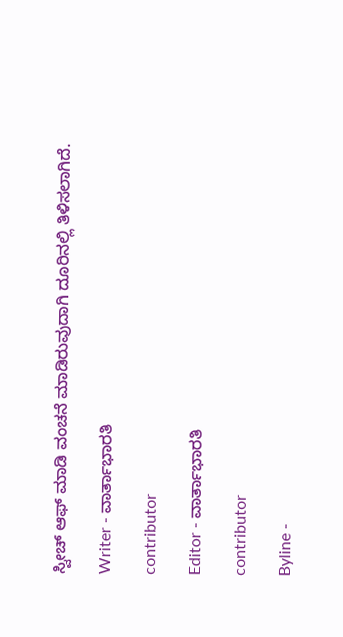ಸ್ವೀಚ್ ಆಫ್ ಮಾಡಿ ವಂಚನೆ ಮಾಡಿರುವುದಾಗಿ ದೂರಿನಲ್ಲಿ ತಿಳಿಸಲಾಗಿದೆ.

Writer - ವಾರ್ತಾಭಾರತಿ

contributor

Editor - ವಾರ್ತಾಭಾರತಿ

contributor

Byline -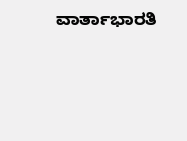ವಾರ್ತಾಭಾರತಿ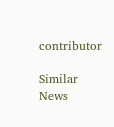contributor

Similar News